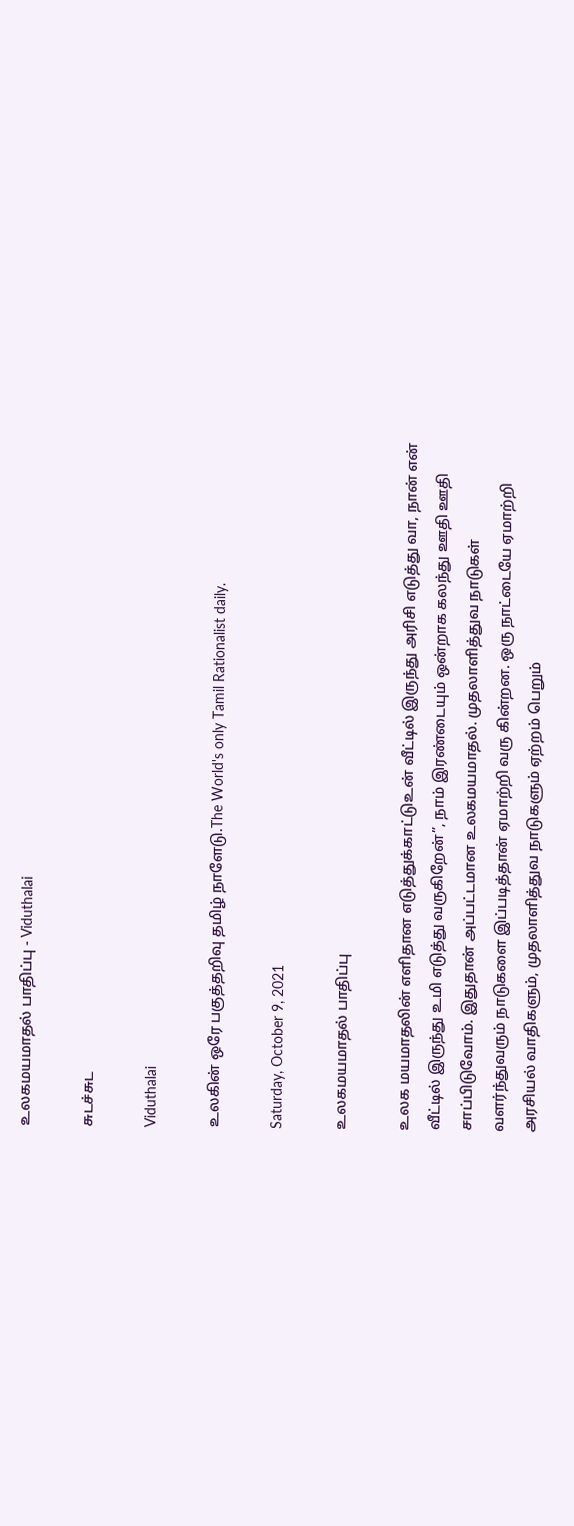உலகமயமாதல் பாதிப்பு - Viduthalai

சுடச்சுட

Viduthalai

உலகின் ஒரே பகுத்தறிவு தமிழ் நாளேடு.The World's only Tamil Rationalist daily.

Saturday, October 9, 2021

உலகமயமாதல் பாதிப்பு

உலக மயமாதலின் எளிதான எடுத்துக்காட்டுஉன் வீட்டில் இருந்து அரிசி எடுத்து வா, நான் என் வீட்டில் இருந்து உமி எடுத்து வருகிறேன்”, நாம் இரண்டையும் ஒன்றாக கலந்து ஊதி ஊதி சாப்பிடுவோம். இதுதான் அப்பட்டமான உலகமயமாதல். முதலாளித்துவ நாடுகள் வளர்ந்துவரும் நாடுகளை இப்படித்தான் ஏமாற்றி வரு கின்றன. ஒரு நாட்டையே ஏமாற்றி அரசியல் வாதிகளும், முதலாளித்துவ நாடுகளும் ஏற்றம் பெறும்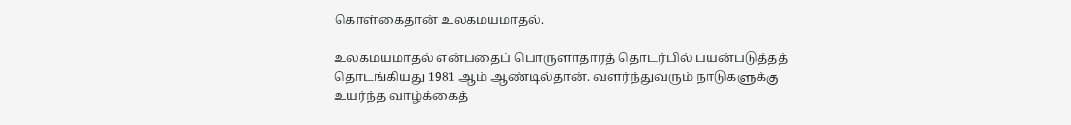கொள்கைதான் உலகமயமாதல்.

உலகமயமாதல் என்பதைப் பொருளாதாரத் தொடர்பில் பயன்படுத்தத் தொடங்கியது 1981 ஆம் ஆண்டில்தான். வளர்ந்துவரும் நாடுகளுக்கு உயர்ந்த வாழ்க்கைத்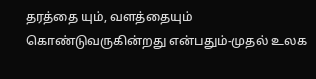தரத்தை யும், வளத்தையும் கொண்டுவருகின்றது என்பதும்-முதல் உலக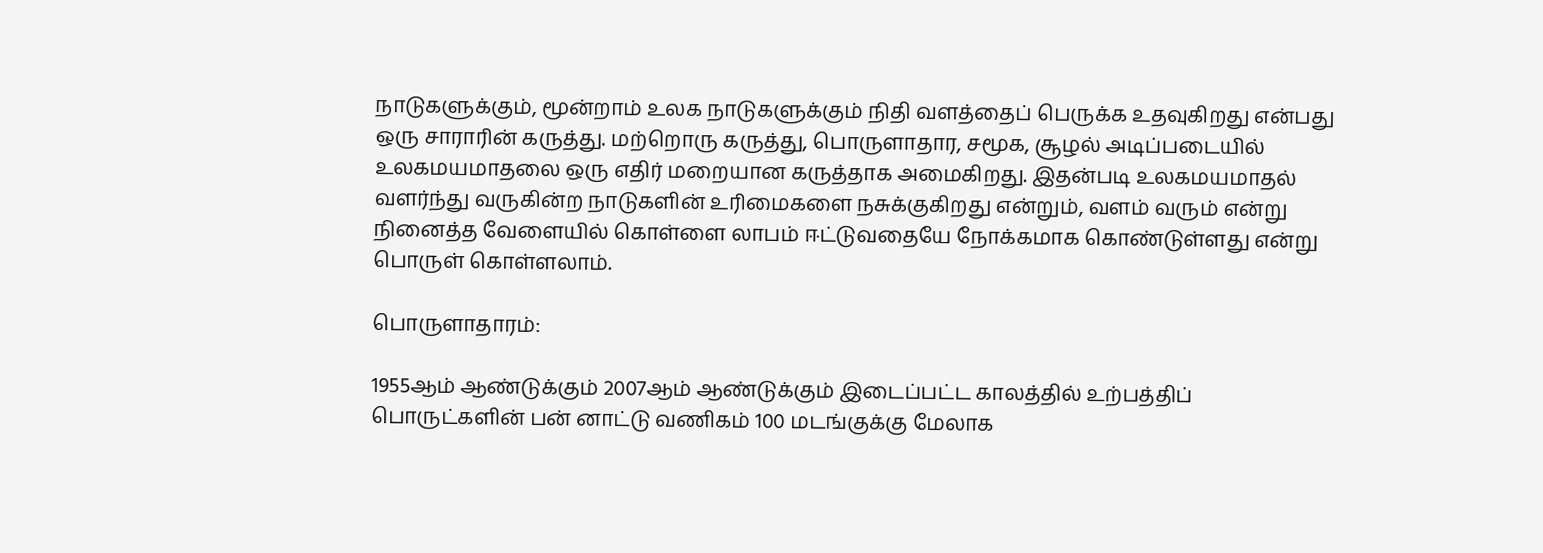நாடுகளுக்கும், மூன்றாம் உலக நாடுகளுக்கும் நிதி வளத்தைப் பெருக்க உதவுகிறது என்பது ஒரு சாராரின் கருத்து. மற்றொரு கருத்து, பொருளாதார, சமூக, சூழல் அடிப்படையில் உலகமயமாதலை ஒரு எதிர் மறையான கருத்தாக அமைகிறது. இதன்படி உலகமயமாதல் வளர்ந்து வருகின்ற நாடுகளின் உரிமைகளை நசுக்குகிறது என்றும், வளம் வரும் என்று நினைத்த வேளையில் கொள்ளை லாபம் ஈட்டுவதையே நோக்கமாக கொண்டுள்ளது என்று பொருள் கொள்ளலாம்.

பொருளாதாரம்:

1955ஆம் ஆண்டுக்கும் 2007ஆம் ஆண்டுக்கும் இடைப்பட்ட காலத்தில் உற்பத்திப் பொருட்களின் பன் னாட்டு வணிகம் 100 மடங்குக்கு மேலாக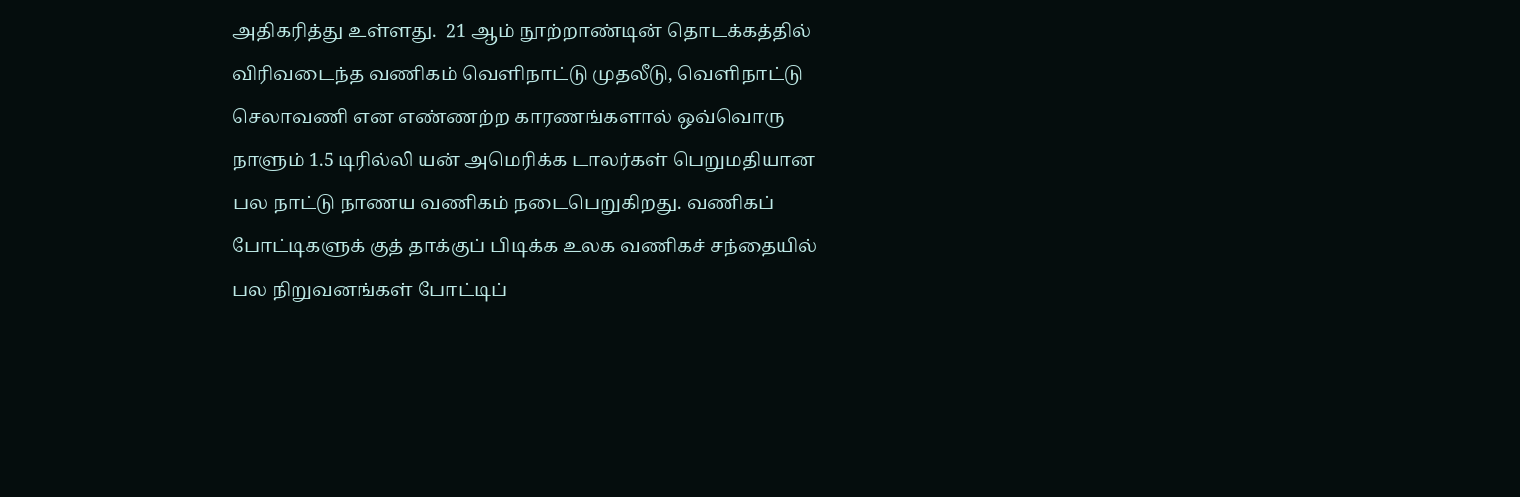அதிகரித்து உள்ளது.  21 ஆம் நூற்றாண்டின் தொடக்கத்தில் விரிவடைந்த வணிகம் வெளிநாட்டு முதலீடு, வெளிநாட்டு செலாவணி என எண்ணற்ற காரணங்களால் ஒவ்வொரு நாளும் 1.5 டிரில்லி யன் அமெரிக்க டாலர்கள் பெறுமதியான பல நாட்டு நாணய வணிகம் நடைபெறுகிறது. வணிகப் போட்டிகளுக் குத் தாக்குப் பிடிக்க உலக வணிகச் சந்தையில் பல நிறுவனங்கள் போட்டிப்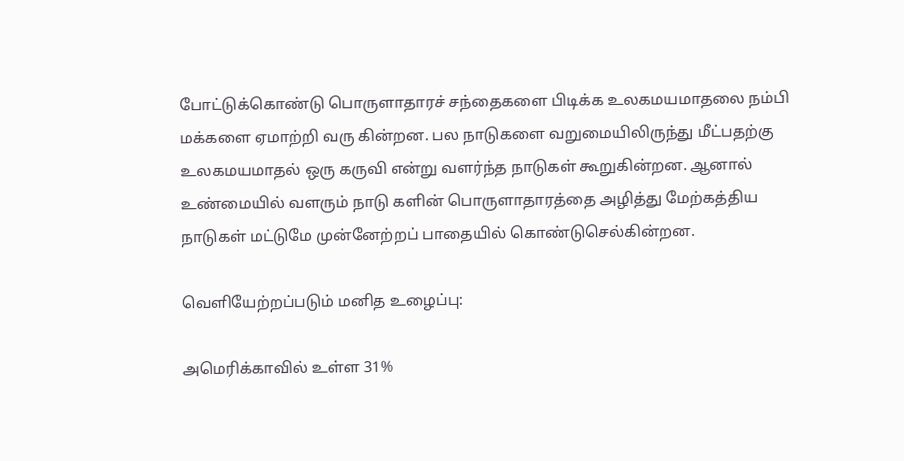போட்டுக்கொண்டு பொருளாதாரச் சந்தைகளை பிடிக்க உலகமயமாதலை நம்பி மக்களை ஏமாற்றி வரு கின்றன. பல நாடுகளை வறுமையிலிருந்து மீட்பதற்கு உலகமயமாதல் ஒரு கருவி என்று வளர்ந்த நாடுகள் கூறுகின்றன. ஆனால் உண்மையில் வளரும் நாடு களின் பொருளாதாரத்தை அழித்து மேற்கத்திய நாடுகள் மட்டுமே முன்னேற்றப் பாதையில் கொண்டுசெல்கின்றன.

வெளியேற்றப்படும் மனித உழைப்பு:

அமெரிக்காவில் உள்ள 31%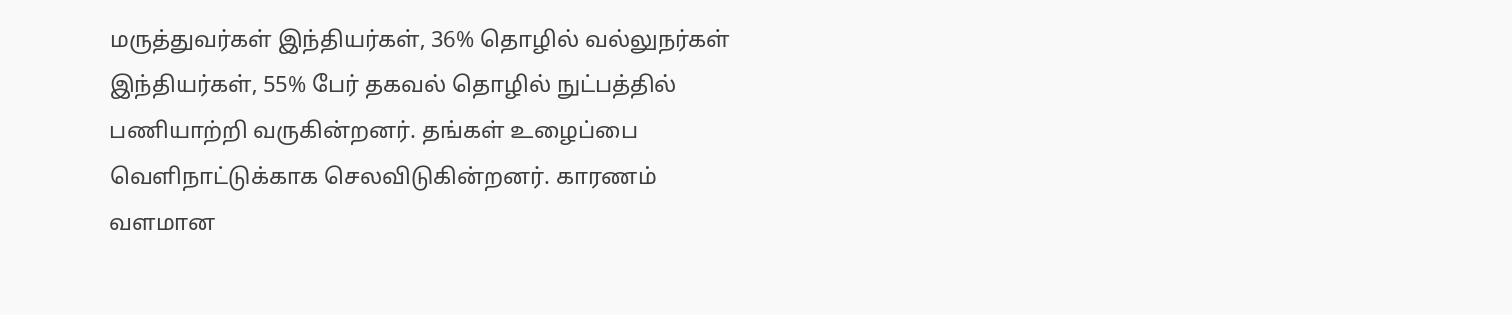மருத்துவர்கள் இந்தியர்கள், 36% தொழில் வல்லுநர்கள் இந்தியர்கள், 55% பேர் தகவல் தொழில் நுட்பத்தில் பணியாற்றி வருகின்றனர். தங்கள் உழைப்பை வெளிநாட்டுக்காக செலவிடுகின்றனர். காரணம் வளமான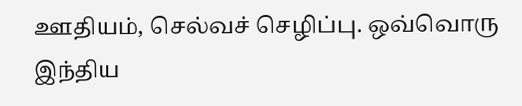ஊதியம், செல்வச் செழிப்பு. ஒவ்வொரு இந்திய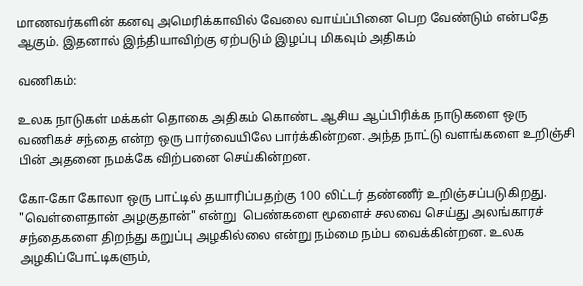மாணவர்களின் கனவு அமெரிக்காவில் வேலை வாய்ப்பினை பெற வேண்டும் என்பதே ஆகும். இதனால் இந்தியாவிற்கு ஏற்படும் இழப்பு மிகவும் அதிகம்

வணிகம்:

உலக நாடுகள் மக்கள் தொகை அதிகம் கொண்ட ஆசிய ஆப்பிரிக்க நாடுகளை ஒரு வணிகச் சந்தை என்ற ஒரு பார்வையிலே பார்க்கின்றன. அந்த நாட்டு வளங்களை உறிஞ்சி பின் அதனை நமக்கே விற்பனை செய்கின்றன.

கோ-கோ கோலா ஒரு பாட்டில் தயாரிப்பதற்கு 100 லிட்டர் தண்ணீர் உறிஞ்சப்படுகிறது. "வெள்ளைதான் அழகுதான்" என்று  பெண்களை மூளைச் சலவை செய்து அலங்காரச் சந்தைகளை திறந்து கறுப்பு அழகில்லை என்று நம்மை நம்ப வைக்கின்றன. உலக அழகிப்போட்டிகளும்,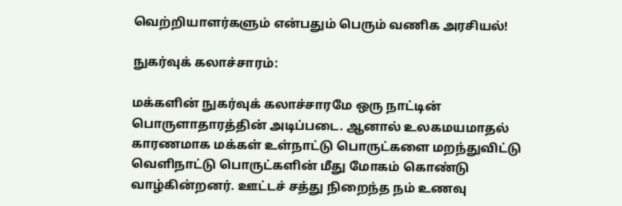வெற்றியாளர்களும் என்பதும் பெரும் வணிக அரசியல்!

நுகர்வுக் கலாச்சாரம்:

மக்களின் நுகர்வுக் கலாச்சாரமே ஒரு நாட்டின் பொருளாதாரத்தின் அடிப்படை. ஆனால் உலகமயமாதல் காரணமாக மக்கள் உள்நாட்டு பொருட்களை மறந்துவிட்டு வெளிநாட்டு பொருட்களின் மீது மோகம் கொண்டு வாழ்கின்றனர். ஊட்டச் சத்து நிறைந்த நம் உணவு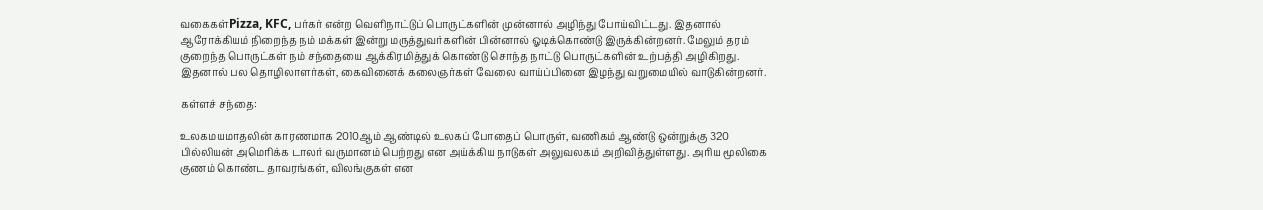வகைகள்Pizza, KFC, பர்கர் என்ற வெளிநாட்டுப் பொருட்களின் முன்னால் அழிந்து போய்விட்டது. இதனால் ஆரோக்கியம் நிறைந்த நம் மக்கள் இன்று மருத்துவர்களின் பின்னால் ஓடிக்கொண்டு இருக்கின்றனர். மேலும் தரம் குறைந்த பொருட்கள் நம் சந்தையை ஆக்கிரமித்துக் கொண்டு சொந்த நாட்டு பொருட்களின் உற்பத்தி அழிகிறது. இதனால் பல தொழிலாளர்கள், கைவினைக் கலைஞர்கள் வேலை வாய்ப்பினை இழந்து வறுமையில் வாடுகின்றனர்.

கள்ளச் சந்தை:

உலகமயமாதலின் காரணமாக 2010ஆம் ஆண்டில் உலகப் போதைப் பொருள், வணிகம் ஆண்டு ஒன்றுக்கு 320 பில்லியன் அமெரிக்க டாலர் வருமானம் பெற்றது என அய்க்கிய நாடுகள் அலுவலகம் அறிவித்துள்ளது. அரிய மூலிகை குணம் கொண்ட தாவரங்கள், விலங்குகள் என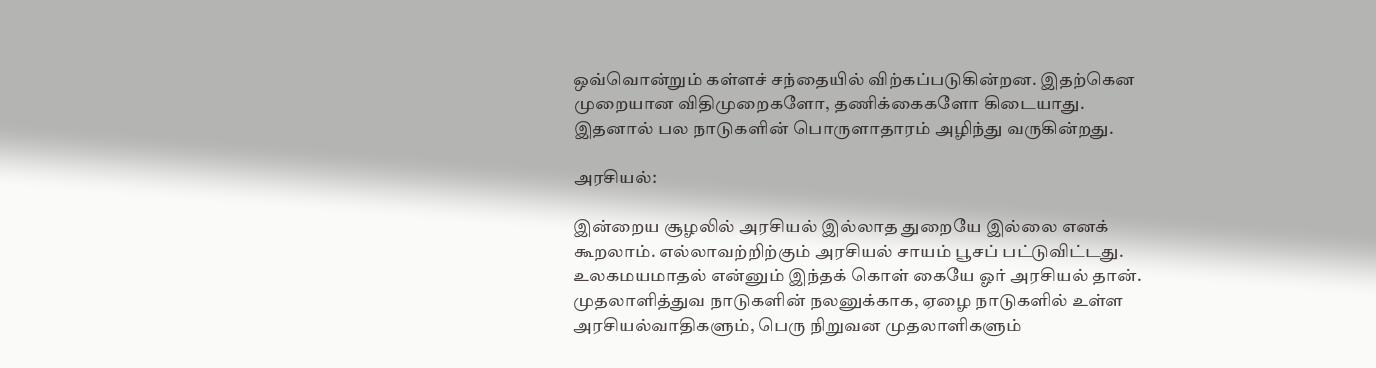ஒவ்வொன்றும் கள்ளச் சந்தையில் விற்கப்படுகின்றன. இதற்கென முறையான விதிமுறைகளோ, தணிக்கைகளோ கிடையாது. இதனால் பல நாடுகளின் பொருளாதாரம் அழிந்து வருகின்றது.

அரசியல்:

இன்றைய சூழலில் அரசியல் இல்லாத துறையே இல்லை எனக் கூறலாம். எல்லாவற்றிற்கும் அரசியல் சாயம் பூசப் பட்டுவிட்டது. உலகமயமாதல் என்னும் இந்தக் கொள் கையே ஓர் அரசியல் தான். முதலாளித்துவ நாடுகளின் நலனுக்காக, ஏழை நாடுகளில் உள்ள அரசியல்வாதிகளும், பெரு நிறுவன முதலாளிகளும்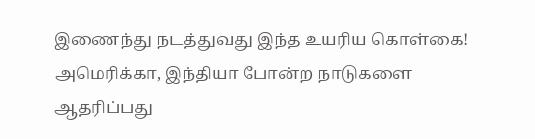இணைந்து நடத்துவது இந்த உயரிய கொள்கை! அமெரிக்கா, இந்தியா போன்ற நாடுகளை ஆதரிப்பது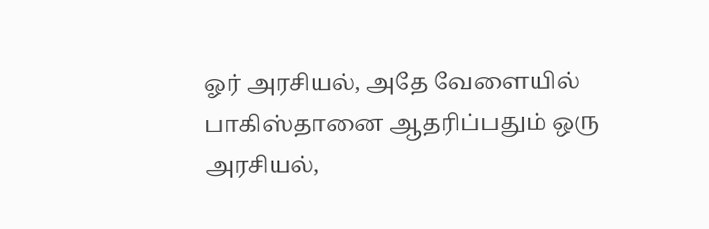ஓர் அரசியல், அதே வேளையில் பாகிஸ்தானை ஆதரிப்பதும் ஒரு அரசியல்,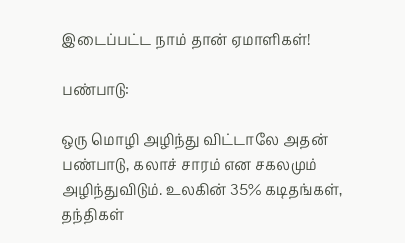இடைப்பட்ட நாம் தான் ஏமாளிகள்!

பண்பாடு:

ஒரு மொழி அழிந்து விட்டாலே அதன் பண்பாடு, கலாச் சாரம் என சகலமும் அழிந்துவிடும். உலகின் 35% கடிதங்கள், தந்திகள்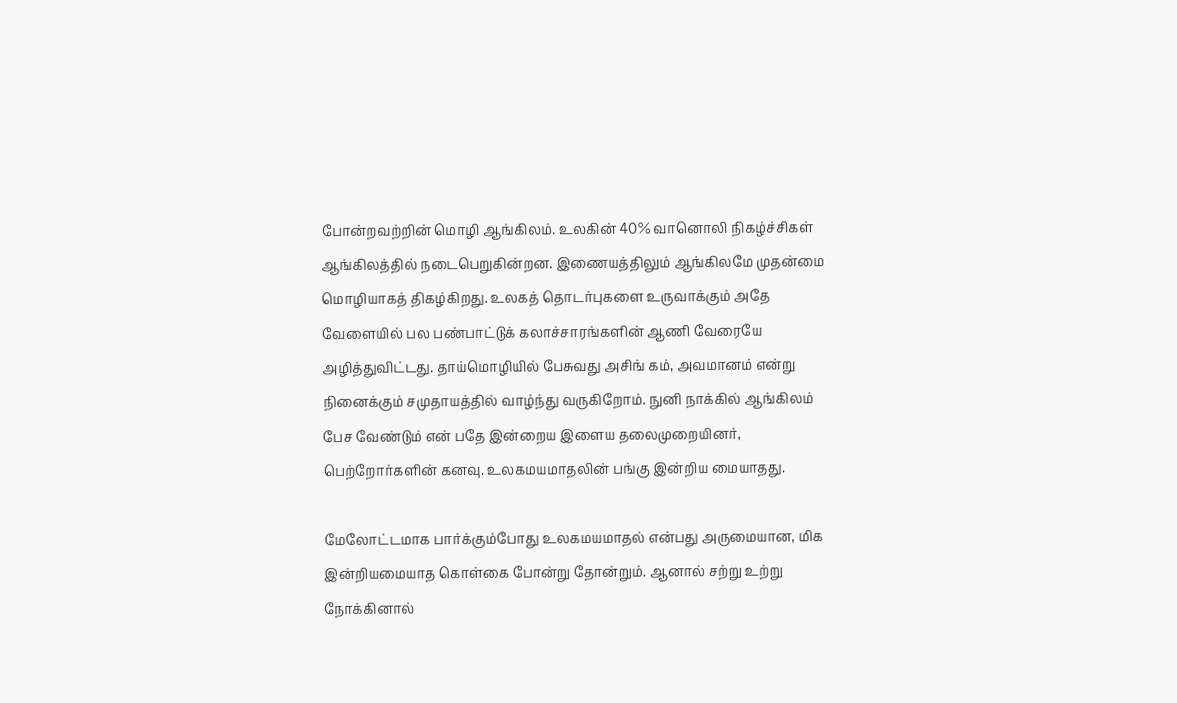போன்றவற்றின் மொழி ஆங்கிலம். உலகின் 40% வானொலி நிகழ்ச்சிகள் ஆங்கிலத்தில் நடைபெறுகின்றன. இணையத்திலும் ஆங்கிலமே முதன்மை மொழியாகத் திகழ்கிறது. உலகத் தொடர்புகளை உருவாக்கும் அதே வேளையில் பல பண்பாட்டுக் கலாச்சாரங்களின் ஆணி வேரையே அழித்துவிட்டது. தாய்மொழியில் பேசுவது அசிங் கம், அவமானம் என்று நினைக்கும் சமுதாயத்தில் வாழ்ந்து வருகிறோம். நுனி நாக்கில் ஆங்கிலம் பேச வேண்டும் என் பதே இன்றைய இளைய தலைமுறையினர், பெற்றோர்களின் கனவு. உலகமயமாதலின் பங்கு இன்றிய மையாதது.

மேலோட்டமாக பார்க்கும்போது உலகமயமாதல் என்பது அருமையான, மிக இன்றியமையாத கொள்கை போன்று தோன்றும். ஆனால் சற்று உற்று நோக்கினால்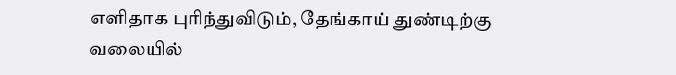எளிதாக புரிந்துவிடும், தேங்காய் துண்டிற்கு வலையில்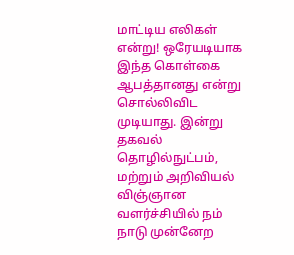மாட்டிய எலிகள் என்று! ஒரேயடியாக இந்த கொள்கை ஆபத்தானது என்று சொல்லிவிட முடியாது. இன்று தகவல் தொழில்நுட்பம், மற்றும் அறிவியல் விஞ்ஞான வளர்ச்சியில் நம் நாடு முன்னேற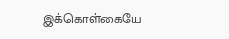இக்கொள்கையே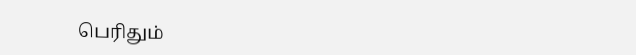பெரிதும்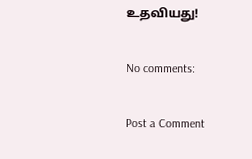உதவியது!

No comments:

Post a Comment